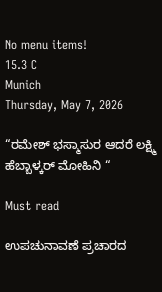No menu items!
15.3 C
Munich
Thursday, May 7, 2026

“ರಮೇಶ್ ಭಸ್ಮಾಸುರ ಆದರೆ ಲಕ್ಷ್ಮಿ ಹೆಬ್ಬಾಳ್ಕರ್ ಮೋಹಿನಿ “

Must read

ಉಪಚುನಾವಣೆ ಪ್ರಚಾರದ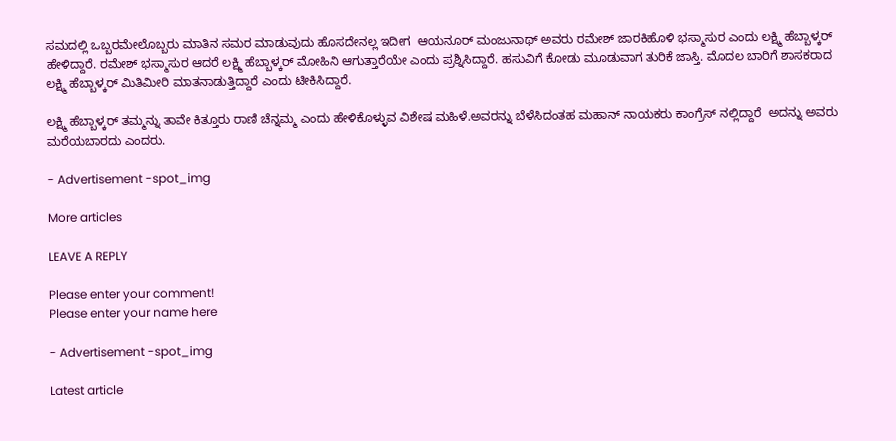ಸಮದಲ್ಲಿ ಒಬ್ಬರಮೇಲೊಬ್ಬರು ಮಾತಿನ ಸಮರ ಮಾಡುವುದು ಹೊಸದೇನಲ್ಲ ಇದೀಗ  ಆಯನೂರ್ ಮಂಜುನಾಥ್ ಅವರು ರಮೇಶ್ ಜಾರಕಿಹೊಳಿ ಭಸ್ಮಾಸುರ ಎಂದು ಲಕ್ಷ್ಮಿ ಹೆಬ್ಬಾಳ್ಕರ್ ಹೇಳಿದ್ದಾರೆ. ರಮೇಶ್ ಭಸ್ಮಾಸುರ ಆದರೆ ಲಕ್ಷ್ಮಿ ಹೆಬ್ಬಾಳ್ಕರ್ ಮೋಹಿನಿ ಆಗುತ್ತಾರೆಯೇ ಎಂದು ಪ್ರಶ್ನಿಸಿದ್ದಾರೆ. ಹಸುವಿಗೆ ಕೋಡು ಮೂಡುವಾಗ ತುರಿಕೆ ಜಾಸ್ತಿ. ಮೊದಲ ಬಾರಿಗೆ ಶಾಸಕರಾದ ಲಕ್ಷ್ಮಿ ಹೆಬ್ಬಾಳ್ಕರ್ ಮಿತಿಮೀರಿ ಮಾತನಾಡುತ್ತಿದ್ದಾರೆ ಎಂದು ಟೀಕಿಸಿದ್ದಾರೆ.

ಲಕ್ಷ್ಮಿ ಹೆಬ್ಬಾಳ್ಕರ್ ತಮ್ಮನ್ನು ತಾವೇ ಕಿತ್ತೂರು ರಾಣಿ ಚೆನ್ನಮ್ಮ ಎಂದು ಹೇಳಿಕೊಳ್ಳುವ ವಿಶೇಷ ಮಹಿಳೆ.ಅವರನ್ನು ಬೆಳೆಸಿದಂತಹ ಮಹಾನ್ ನಾಯಕರು ಕಾಂಗ್ರೆಸ್ ನಲ್ಲಿದ್ದಾರೆ  ಅದನ್ನು ಅವರು ಮರೆಯಬಾರದು ಎಂದರು.

- Advertisement -spot_img

More articles

LEAVE A REPLY

Please enter your comment!
Please enter your name here

- Advertisement -spot_img

Latest article